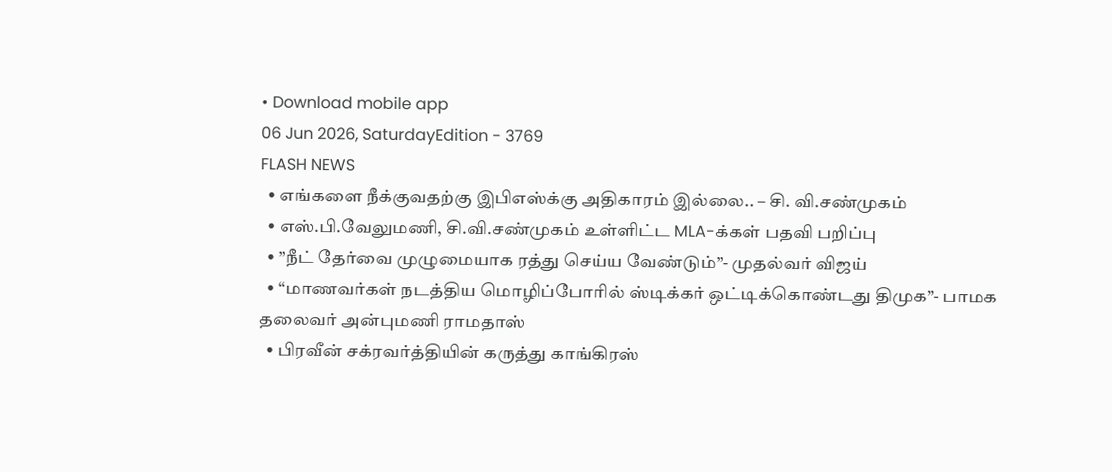• Download mobile app
06 Jun 2026, SaturdayEdition - 3769
FLASH NEWS
  • எங்களை நீக்குவதற்கு இபிஎஸ்க்கு அதிகாரம் இல்லை.. – சி. வி.சண்முகம்
  • எஸ்.பி.வேலுமணி, சி.வி.சண்முகம் உள்ளிட்ட MLA-க்கள் பதவி பறிப்பு
  • ”நீட் தேர்வை முழுமையாக ரத்து செய்ய வேண்டும்”- முதல்வர் விஜய்
  • “மாணவர்கள் நடத்திய மொழிப்போரில் ஸ்டிக்கர் ஒட்டிக்கொண்டது திமுக”- பாமக தலைவர் அன்புமணி ராமதாஸ்
  • பிரவீன் சக்ரவர்த்தியின் கருத்து காங்கிரஸ்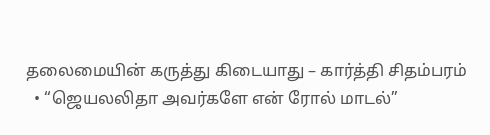தலைமையின் கருத்து கிடையாது – கார்த்தி சிதம்பரம்
  • “ஜெயலலிதா அவர்களே என் ரோல் மாடல்”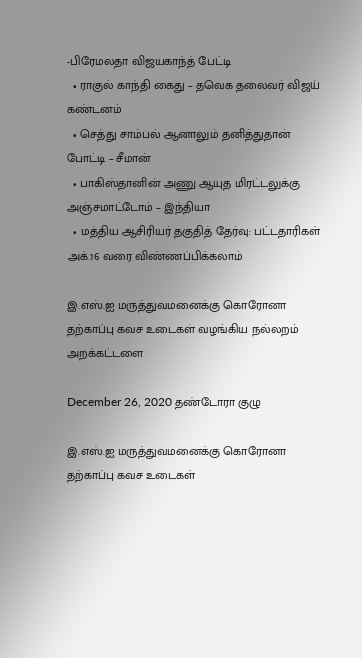-பிரேமலதா விஜயகாந்த் பேட்டி
  • ராகுல் காந்தி கைது – தவெக தலைவர் விஜய் கண்டனம்
  • செத்து சாம்பல் ஆனாலும் தனித்துதான் போட்டி – சீமான்
  • பாகிஸ்தானின் அணு ஆயுத மிரட்டலுக்கு அஞ்சமாட்டோம் – இந்தியா
  • மத்திய ஆசிரியர் தகுதித் தேர்வு: பட்டதாரிகள் அக்.16 வரை விண்ணப்பிக்கலாம்

இ.எஸ்.ஐ மருத்துவமனைக்கு கொரோனா தற்காப்பு கவச உடைகள் வழங்கிய நல்லறம் அறக்கட்டளை

December 26, 2020 தண்டோரா குழு

இ.எஸ்.ஐ மருத்துவமனைக்கு கொரோனா தற்காப்பு கவச உடைகள்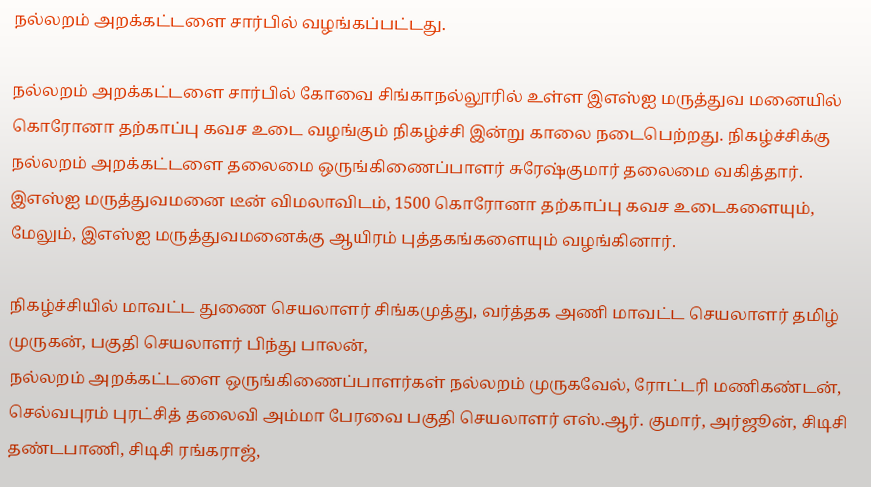நல்லறம் அறக்கட்டளை சார்பில் வழங்கப்பட்டது.

நல்லறம் அறக்கட்டளை சார்பில் கோவை சிங்காநல்லூரில் உள்ள இஎஸ்ஐ மருத்துவ மனையில் கொரோனா தற்காப்பு கவச உடை வழங்கும் நிகழ்ச்சி இன்று காலை நடைபெற்றது. நிகழ்ச்சிக்கு நல்லறம் அறக்கட்டளை தலைமை ஒருங்கிணைப்பாளர் சுரேஷ்குமார் தலைமை வகித்தார். இஎஸ்ஐ மருத்துவமனை டீன் விமலாவிடம், 1500 கொரோனா தற்காப்பு கவச உடைகளையும், மேலும், இஎஸ்ஐ மருத்துவமனைக்கு ஆயிரம் புத்தகங்களையும் வழங்கினார்.

நிகழ்ச்சியில் மாவட்ட துணை செயலாளர் சிங்கமுத்து, வர்த்தக அணி மாவட்ட செயலாளர் தமிழ் முருகன், பகுதி செயலாளர் பிந்து பாலன்,
நல்லறம் அறக்கட்டளை ஒருங்கிணைப்பாளர்கள் நல்லறம் முருகவேல், ரோட்டரி மணிகண்டன், செல்வபுரம் புரட்சித் தலைவி அம்மா பேரவை பகுதி செயலாளர் எஸ்.ஆர். குமார், அர்ஜூன், சிடிசி தண்டபாணி, சிடிசி ரங்கராஜ்,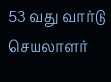53 வது வார்டு செயலாளர்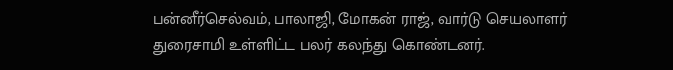பன்னீர்செல்வம், பாலாஜி, மோகன் ராஜ், வார்டு செயலாளர் துரைசாமி உள்ளிட்ட பலர் கலந்து கொண்டனர்.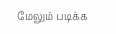மேலும் படிக்க